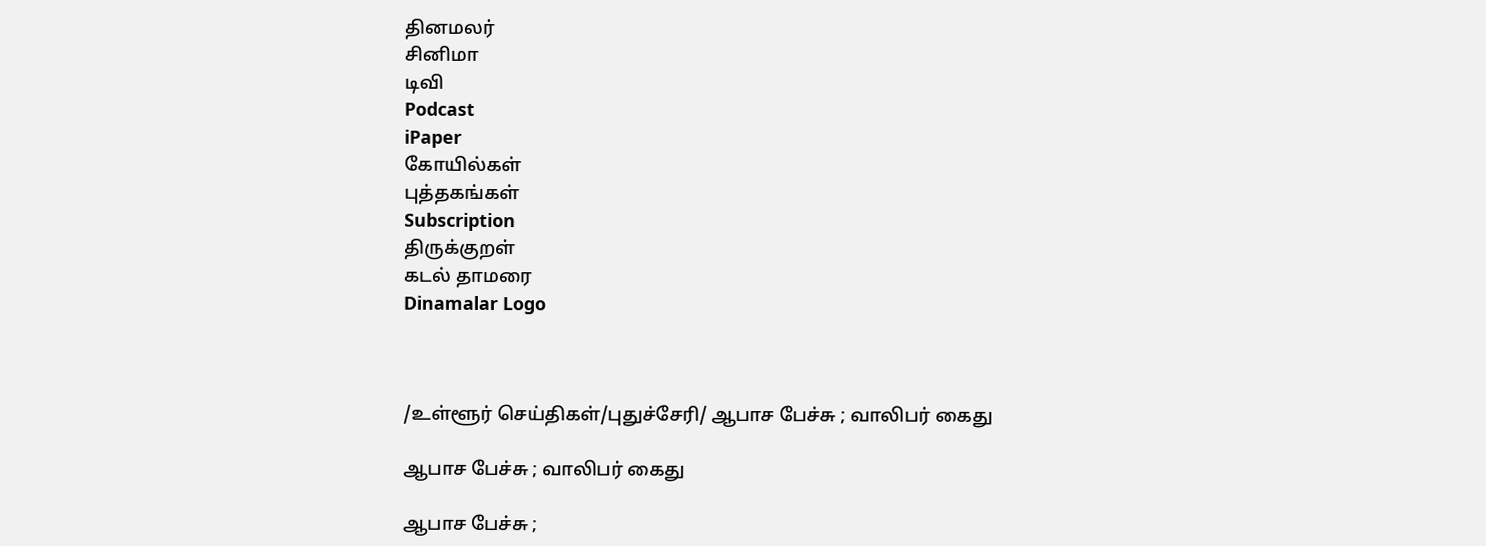தினமலர்
சினிமா
டிவி
Podcast
iPaper
கோயில்கள்
புத்தகங்கள்
Subscription
திருக்குறள்
கடல் தாமரை
Dinamalar Logo



/உள்ளூர் செய்திகள்/புதுச்சேரி/ ஆபாச பேச்சு ; வாலிபர் கைது

ஆபாச பேச்சு ; வாலிபர் கைது

ஆபாச பேச்சு ;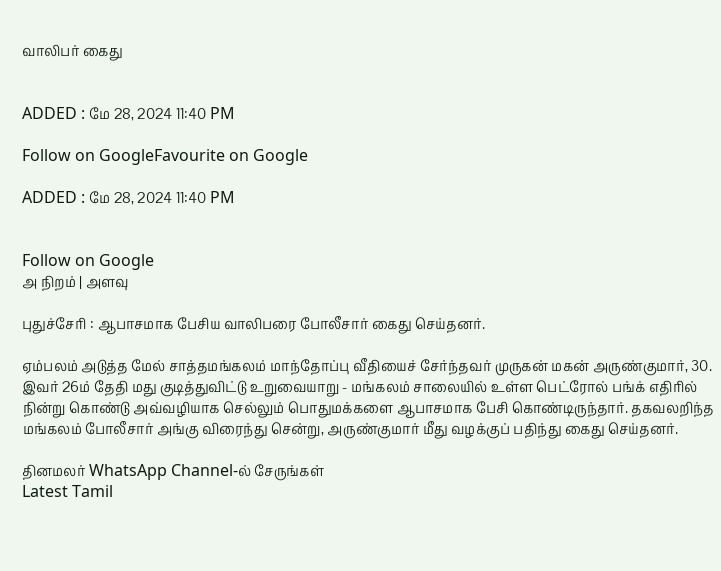வாலிபர் கைது


ADDED : மே 28, 2024 11:40 PM

Follow on GoogleFavourite on Google

ADDED : மே 28, 2024 11:40 PM


Follow on Google
அ நிறம் | அளவு

புதுச்சேரி : ஆபாசமாக பேசிய வாலிபரை போலீசார் கைது செய்தனர்.

ஏம்பலம் அடுத்த மேல் சாத்தமங்கலம் மாந்தோப்பு வீதியைச் சேர்ந்தவர் முருகன் மகன் அருண்குமார், 30. இவர் 26ம் தேதி மது குடித்துவிட்டு உறுவையாறு - மங்கலம் சாலையில் உள்ள பெட்ரோல் பங்க் எதிரில் நின்று கொண்டு அவ்வழியாக செல்லும் பொதுமக்களை ஆபாசமாக பேசி கொண்டிருந்தார். தகவலறிந்த மங்கலம் போலீசார் அங்கு விரைந்து சென்று, அருண்குமார் மீது வழக்குப் பதிந்து கைது செய்தனர்.

தினமலர் WhatsApp Channel-ல் சேருங்கள்
Latest Tamil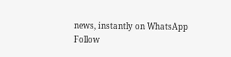news, instantly on WhatsApp
Follow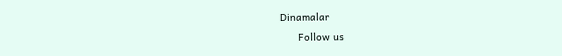Dinamalar
      Follow us